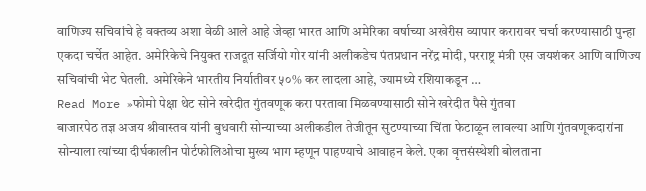वाणिज्य सचिवांचे हे वक्तव्य अशा वेळी आले आहे जेव्हा भारत आणि अमेरिका वर्षाच्या अखेरीस व्यापार करारावर चर्चा करण्यासाठी पुन्हा एकदा चर्चेत आहेत. अमेरिकेचे नियुक्त राजदूत सर्जियो गोर यांनी अलीकडेच पंतप्रधान नरेंद्र मोदी, परराष्ट्र मंत्री एस जयशंकर आणि वाणिज्य सचिवांची भेट घेतली. अमेरिकेने भारतीय निर्यातीवर ५०% कर लादला आहे, ज्यामध्ये रशियाकडून …
Read More »फोमो पेक्षा थेट सोने खरेदीत गुंतवणूक करा परतावा मिळवण्यासाठी सोने खरेदीत पैसे गुंतवा
बाजारपेठ तज्ञ अजय श्रीवास्तव यांनी बुधवारी सोन्याच्या अलीकडील तेजीतून सुटण्याच्या चिंता फेटाळून लावल्या आणि गुंतवणूकदारांना सोन्याला त्यांच्या दीर्घकालीन पोर्टफोलिओचा मुख्य भाग म्हणून पाहण्याचे आवाहन केले. एका वृत्तसंस्थेशी बोलताना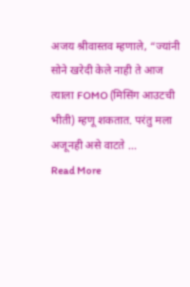अजय श्रीवास्तव म्हणाले, “ज्यांनी सोने खरेदी केले नाही ते आज त्याला FOMO (मिसिंग आउटची भीती) म्हणू शकतात. परंतु मला अजूनही असे वाटते …
Read More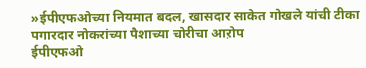»ईपीएफओच्या नियमात बदल, खासदार साकेत गोखले यांची टीका पगारदार नोकरांच्या पैशाच्या चोरीचा आऱोप
ईपीएफओ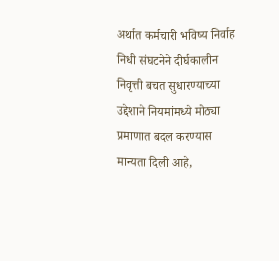अर्थात कर्मचारी भविष्य निर्वाह निधी संघटनेने दीर्घकालीन निवृत्ती बचत सुधारण्याच्या उद्देशाने नियमांमध्ये मोठ्या प्रमाणात बदल करण्यास मान्यता दिली आहे,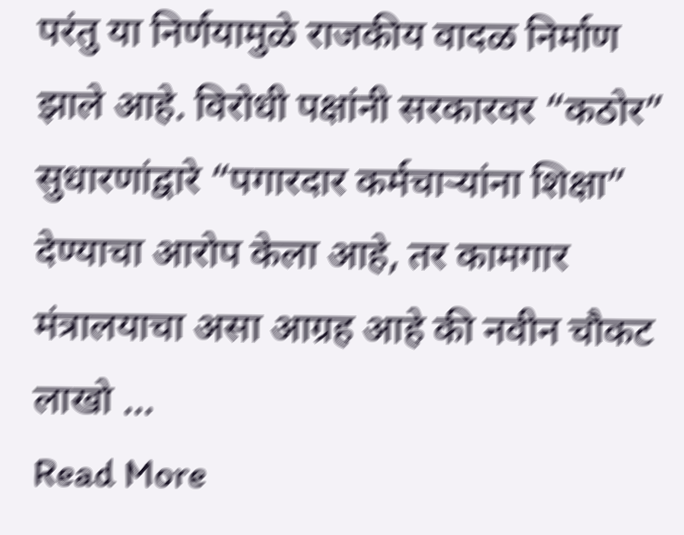परंतु या निर्णयामुळे राजकीय वादळ निर्माण झाले आहे. विरोधी पक्षांनी सरकारवर “कठोर” सुधारणांद्वारे “पगारदार कर्मचाऱ्यांना शिक्षा” देण्याचा आरोप केला आहे, तर कामगार मंत्रालयाचा असा आग्रह आहे की नवीन चौकट लाखो …
Read More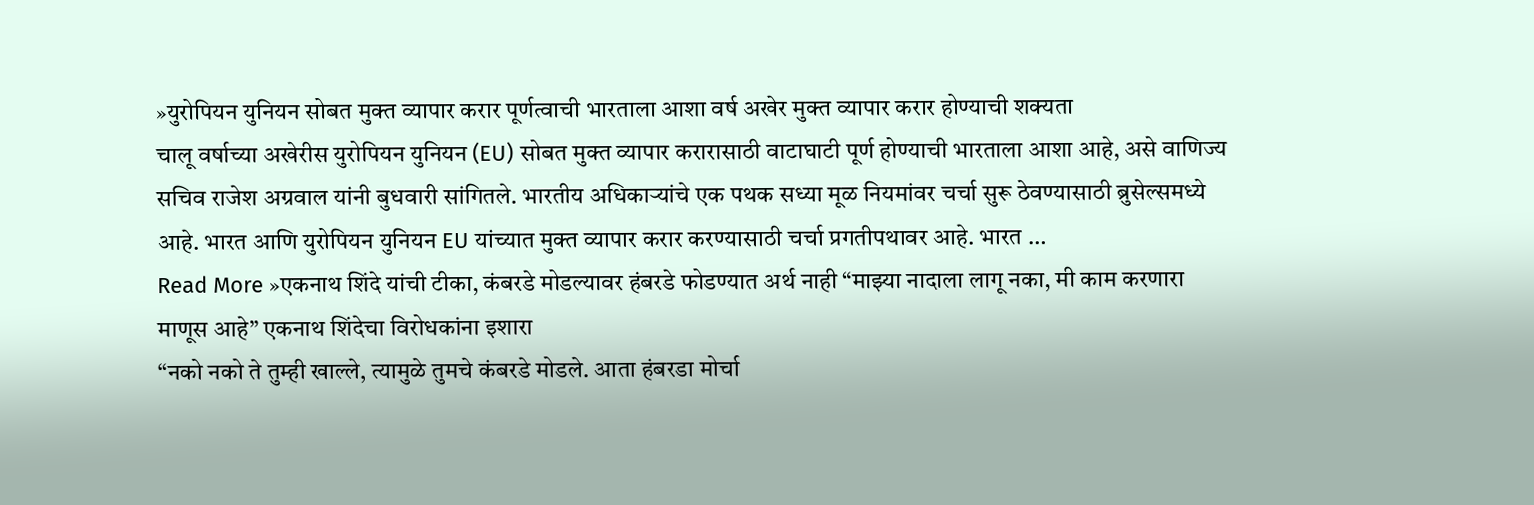»युरोपियन युनियन सोबत मुक्त व्यापार करार पूर्णत्वाची भारताला आशा वर्ष अखेर मुक्त व्यापार करार होण्याची शक्यता
चालू वर्षाच्या अखेरीस युरोपियन युनियन (EU) सोबत मुक्त व्यापार करारासाठी वाटाघाटी पूर्ण होण्याची भारताला आशा आहे, असे वाणिज्य सचिव राजेश अग्रवाल यांनी बुधवारी सांगितले. भारतीय अधिकाऱ्यांचे एक पथक सध्या मूळ नियमांवर चर्चा सुरू ठेवण्यासाठी ब्रुसेल्समध्ये आहे. भारत आणि युरोपियन युनियन EU यांच्यात मुक्त व्यापार करार करण्यासाठी चर्चा प्रगतीपथावर आहे. भारत …
Read More »एकनाथ शिंदे यांची टीका, कंबरडे मोडल्यावर हंबरडे फोडण्यात अर्थ नाही “माझ्या नादाला लागू नका, मी काम करणारा माणूस आहे” एकनाथ शिंदेचा विरोधकांना इशारा
“नको नको ते तुम्ही खाल्ले, त्यामुळे तुमचे कंबरडे मोडले. आता हंबरडा मोर्चा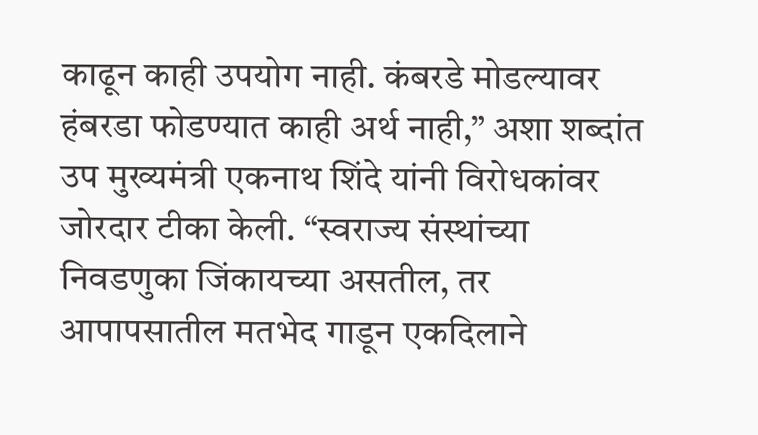काढून काही उपयोग नाही. कंबरडे मोडल्यावर हंबरडा फोडण्यात काही अर्थ नाही,” अशा शब्दांत उप मुख्यमंत्री एकनाथ शिंदे यांनी विरोधकांवर जोरदार टीका केली. “स्वराज्य संस्थांच्या निवडणुका जिंकायच्या असतील, तर आपापसातील मतभेद गाडून एकदिलाने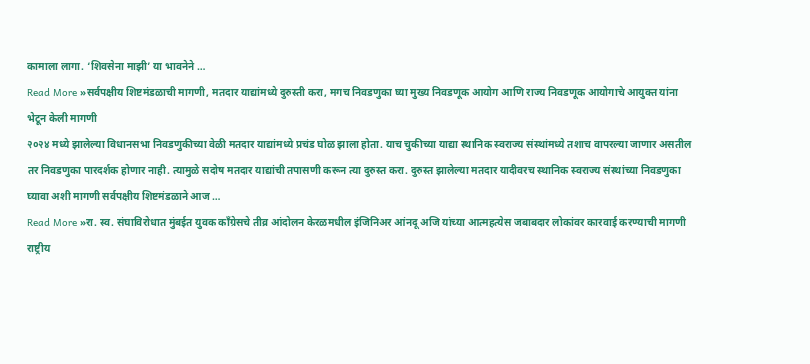कामाला लागा. ‘शिवसेना माझी’ या भावनेने …
Read More »सर्वपक्षीय शिष्टमंडळाची मागणी, मतदार याद्यांमध्ये दुरुस्ती करा, मगच निवडणुका घ्या मुख्य निवडणूक आयोग आणि राज्य निवडणूक आयोगाचे आयुक्त यांना भेटून केली मागणी
२०२४ मध्ये झालेल्या विधानसभा निवडणुकीच्या वेळी मतदार याद्यांमध्ये प्रचंड घोळ झाला होता. याच चुकीच्या याद्या स्थानिक स्वराज्य संस्थांमध्ये तशाच वापरल्या जाणार असतील तर निवडणुका पारदर्शक होणार नाही. त्यामुळे सदोष मतदार याद्यांची तपासणी करून त्या दुरुस्त करा. दुरुस्त झालेल्या मतदार यादीवरच स्थानिक स्वराज्य संस्थांच्या निवडणुका घ्यावा अशी मागणी सर्वपक्षीय शिष्टमंडळाने आज …
Read More »रा. स्व. संघाविरोधात मुंबईत युवक काँग्रेसचे तीव्र आंदोलन केरळमधील इंजिनिअर आंनदू अजि यांच्या आत्महत्येस जबाबदार लोकांवर कारवाई करण्याची मागणी
राष्ट्रीय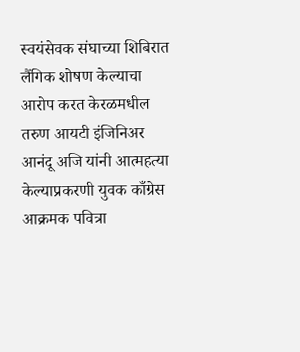स्वयंसेवक संघाच्या शिबिरात लैंगिक शोषण केल्याचा आरोप करत केरळमधील तरुण आयटी इंजिनिअर आनंदू अजि यांनी आत्महत्या केल्याप्रकरणी युवक काँग्रेस आक्रमक पवित्रा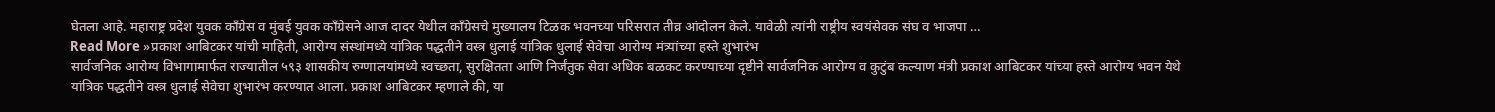घेतला आहे. महाराष्ट्र प्रदेश युवक काँग्रेस व मुंबई युवक काँग्रेसने आज दादर येथील काँग्रेसचे मुख्यालय टिळक भवनच्या परिसरात तीव्र आंदोलन केले. यावेळी त्यांनी राष्ट्रीय स्वयंसेवक संघ व भाजपा …
Read More »प्रकाश आबिटकर यांची माहिती, आरोग्य संस्थांमध्ये यांत्रिक पद्धतीने वस्त्र धुलाई यांत्रिक धुलाई सेवेचा आरोग्य मंत्र्यांच्या हस्ते शुभारंभ
सार्वजनिक आरोग्य विभागामार्फत राज्यातील ५९३ शासकीय रुग्णालयांमध्ये स्वच्छता, सुरक्षितता आणि निर्जंतुक सेवा अधिक बळकट करण्याच्या दृष्टीने सार्वजनिक आरोग्य व कुटुंब कल्याण मंत्री प्रकाश आबिटकर यांच्या हस्ते आरोग्य भवन येथे यांत्रिक पद्धतीने वस्त्र धुलाई सेवेचा शुभारंभ करण्यात आला. प्रकाश आबिटकर म्हणाले की, या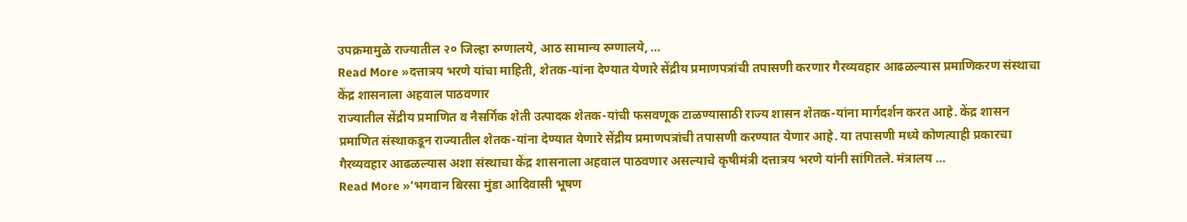उपक्रमामुळे राज्यातील २० जिल्हा रुग्णालये, आठ सामान्य रुग्णालये, …
Read More »दत्तात्रय भरणे यांचा माहिती, शेतक-यांना देण्यात येणारे सेंद्रीय प्रमाणपत्रांची तपासणी करणार गैरव्यवहार आढळल्यास प्रमाणिकरण संस्थाचा केंद्र शासनाला अहवाल पाठवणार
राज्यातील सेंद्रीय प्रमाणित व नैसर्गिक शेती उत्पादक शेतक-यांची फसवणूक टाळण्यासाठी राज्य शासन शेतक-यांना मार्गदर्शन करत आहे. केंद्र शासन प्रमाणित संस्थाकडून राज्यातील शेतक-यांना देण्यात येणारे सेंद्रीय प्रमाणपत्रांची तपासणी करण्यात येणार आहे. या तपासणी मध्ये कोणत्याही प्रकारचा गैरव्यवहार आढळल्यास अशा संस्थाचा केंद्र शासनाला अहवाल पाठवणार असल्याचे कृषीमंत्री दत्तात्रय भरणे यांनी सांगितले. मंत्रालय …
Read More »‘भगवान बिरसा मुंडा आदिवासी भूषण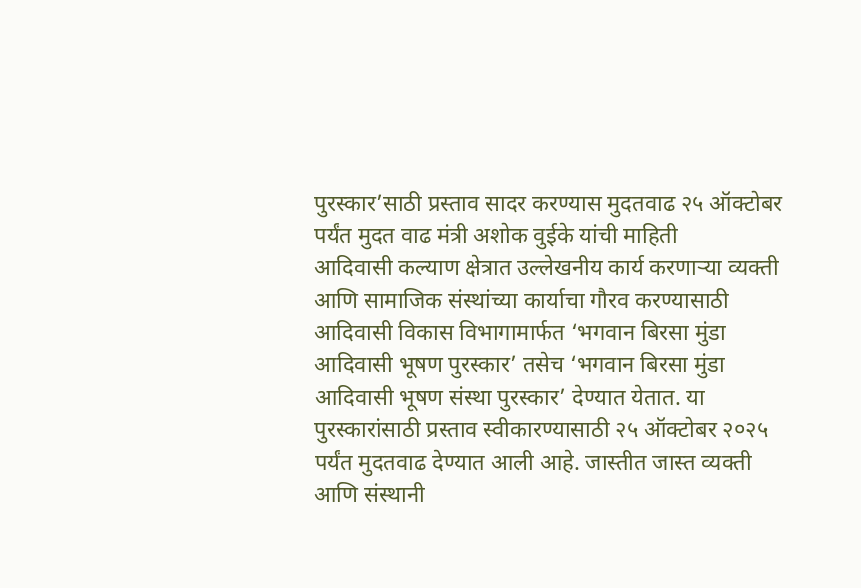पुरस्कार’साठी प्रस्ताव सादर करण्यास मुदतवाढ २५ ऑक्टोबर पर्यंत मुदत वाढ मंत्री अशोक वुईके यांची माहिती
आदिवासी कल्याण क्षेत्रात उल्लेखनीय कार्य करणाऱ्या व्यक्ती आणि सामाजिक संस्थांच्या कार्याचा गौरव करण्यासाठी आदिवासी विकास विभागामार्फत ‘भगवान बिरसा मुंडा आदिवासी भूषण पुरस्कार’ तसेच ‘भगवान बिरसा मुंडा आदिवासी भूषण संस्था पुरस्कार’ देण्यात येतात. या पुरस्कारांसाठी प्रस्ताव स्वीकारण्यासाठी २५ ऑक्टोबर २०२५ पर्यंत मुदतवाढ देण्यात आली आहे. जास्तीत जास्त व्यक्ती आणि संस्थानी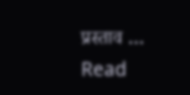प्रस्ताव …
Read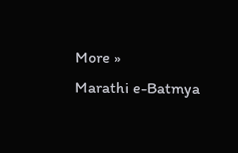More »
Marathi e-Batmya